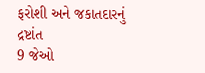ફરોશી અને જકાતદારનું દ્રષ્ટાંત
9 જેઓ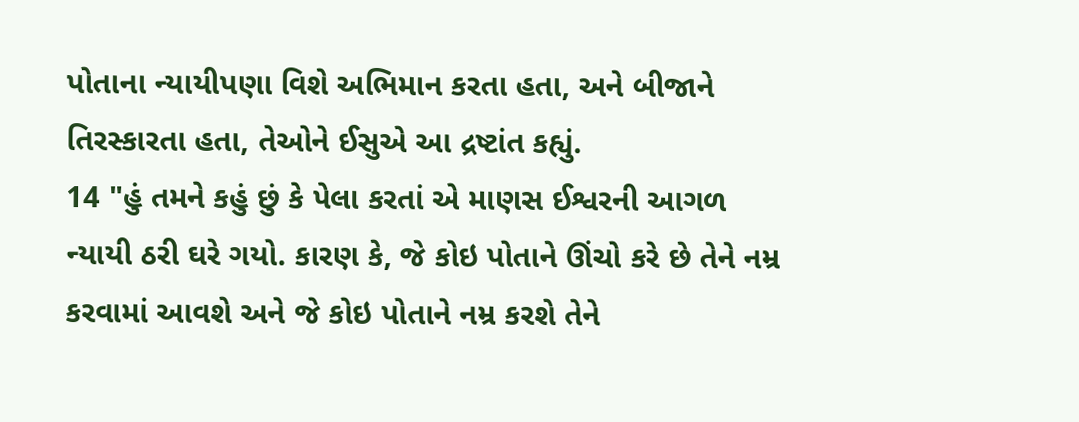પોતાના ન્યાયીપણા વિશે અભિમાન કરતા હતા, અને બીજાને તિરસ્કારતા હતા, તેઓને ઈસુએ આ દ્રષ્ટાંત કહ્યું.
14 "હું તમને કહું છું કે પેલા કરતાં એ માણસ ઈશ્વરની આગળ ન્યાયી ઠરી ઘરે ગયો. કારણ કે, જે કોઇ પોતાને ઊંચો કરે છે તેને નમ્ર કરવામાં આવશે અને જે કોઇ પોતાને નમ્ર કરશે તેને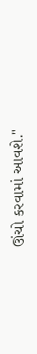ઊંચો કરવામાં આવશે."